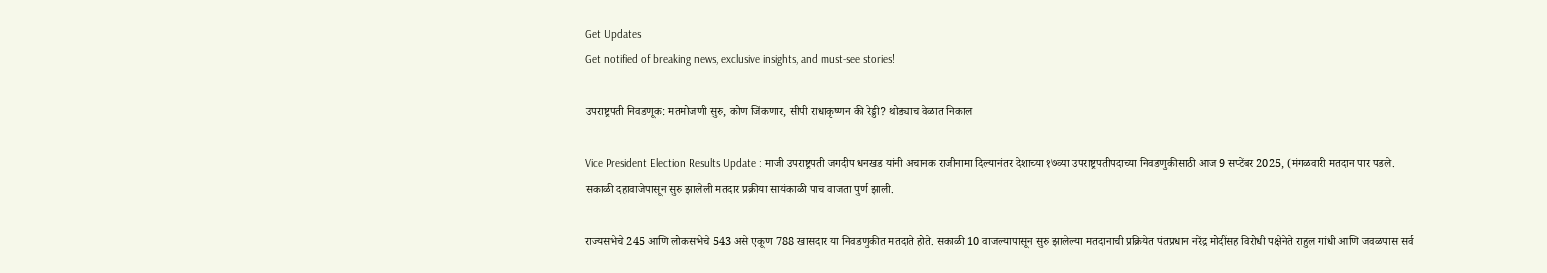Get Updates
Get notified of breaking news, exclusive insights, and must-see stories!

उपराष्ट्रपती निवडणूक: मतमोजणी सुरु, कोण जिंकणार, सीपी राधाकृष्णन की रेड्डी? थोड्याच वेळात निकाल

Vice President Election Results Update : माजी उपराष्ट्रपती जगदीप धनखड यांनी अचानक राजीनामा दिल्यानंतर देशाच्या १७व्या उपराष्ट्रपतीपदाच्या निवडणुकीसाठी आज 9 सप्टेंबर 2025, (मंगळवारी मतदान पार पडले. सकाळी दहावाजेपासून सुरु झालेली मतदार प्रक्रीया सायंकाळी पाच वाजता पुर्ण झाली.

राज्यसभेचे 245 आणि लोकसभेचे 543 असे एकूण 788 खासदार या निवडणुकीत मतदाते होते. सकाळी 10 वाजल्यापासून सुरु झालेल्या मतदानाची प्रक्रियेत पंतप्रधान नरेंद्र मोदींसह विरोधी पक्षेनेते राहुल गांधी आणि जवळपास सर्व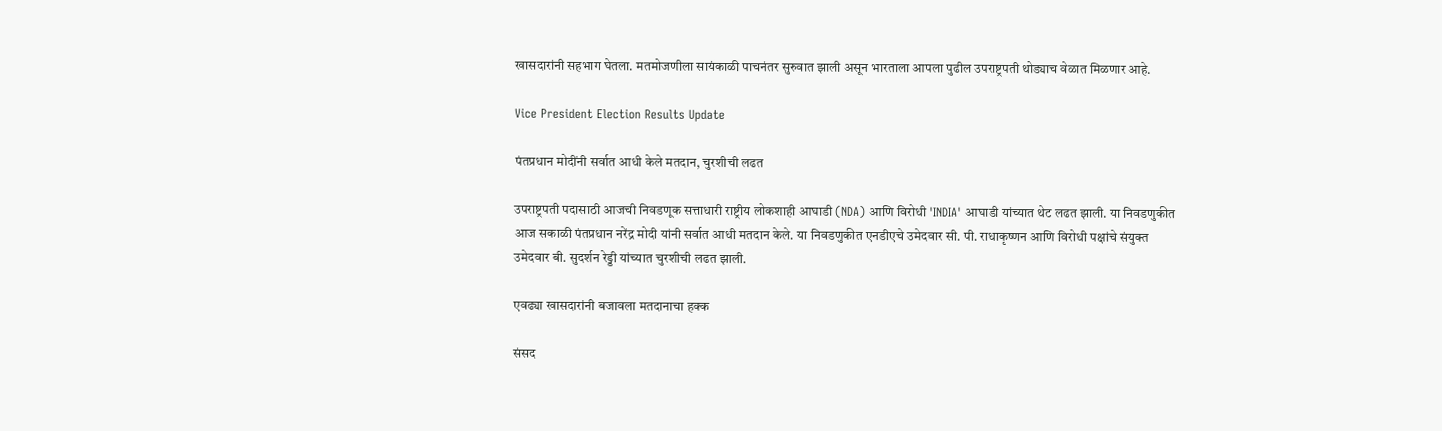खासदारांनी सहभाग घेतला. मतमोजणीला सायंकाळी पाचनंतर सुरुवात झाली असून भारताला आपला पुढील उपराष्ट्रपती थोड्याच वेळात मिळणार आहे.

Vice President Election Results Update

पंतप्रधान मोदींनी सर्वात आधी केले मतदान, चुरशीची लढत

उपराष्ट्रपती पदासाठी आजची निवडणूक सत्ताधारी राष्ट्रीय लोकशाही आघाडी (NDA) आणि विरोधी 'INDIA' आघाडी यांच्यात थेट लढत झाली. या निवडणुकीत आज सकाळी पंतप्रधान नरेंद्र मोदी यांनी सर्वात आधी मतदान केले. या निवडणुकीत एनडीएचे उमेदवार सी. पी. राधाकृष्णन आणि विरोधी पक्षांचे संयुक्त उमेदवार बी. सुदर्शन रेड्डी यांच्यात चुरशीची लढत झाली.

एवढ्या खासदारांनी बजावला मतदानाचा हक्क

संसद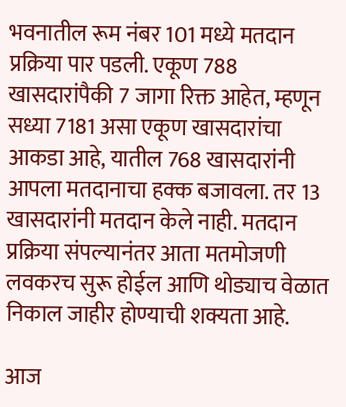भवनातील रूम नंबर 101 मध्ये मतदान प्रक्रिया पार पडली. एकूण 788 खासदारांपैकी 7 जागा रिक्त आहेत, म्हणून सध्या 7181 असा एकूण खासदारांचा आकडा आहे, यातील 768 खासदारांनी आपला मतदानाचा हक्क बजावला. तर 13 खासदारांनी मतदान केले नाही. मतदान प्रक्रिया संपल्यानंतर आता मतमोजणी लवकरच सुरू होईल आणि थोड्याच वेळात निकाल जाहीर होण्याची शक्यता आहे.

आज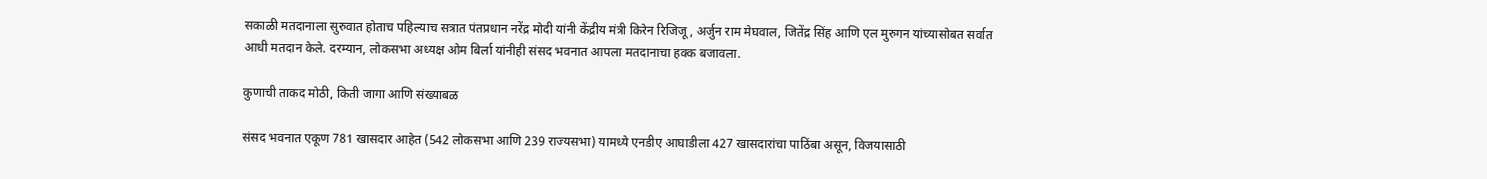सकाळी मतदानाला सुरुवात होताच पहिल्याच सत्रात पंतप्रधान नरेंद्र मोदी यांनी केंद्रीय मंत्री किरेन रिजिजू, अर्जुन राम मेघवाल, जितेंद्र सिंह आणि एल मुरुगन यांच्यासोबत सर्वात आधी मतदान केले. दरम्यान, लोकसभा अध्यक्ष ओम बिर्ला यांनीही संसद भवनात आपला मतदानाचा हक्क बजावला.

कुणाची ताकद मोठी, किती जागा आणि संख्याबळ

संसद भवनात एकूण 781 खासदार आहेत (542 लोकसभा आणि 239 राज्यसभा) यामध्ये एनडीए आघाडीला 427 खासदारांचा पाठिंबा असून, विजयासाठी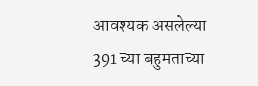आवश्यक असलेल्या 391 च्या बहुमताच्या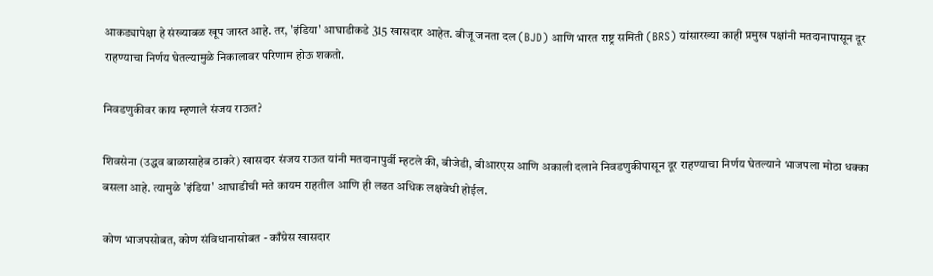आकड्यापेक्षा हे संख्याबळ खूप जास्त आहे. तर, 'इंडिया' आघाडीकडे 315 खासदार आहेत. बीजू जनता दल (BJD) आणि भारत राष्ट्र समिती (BRS) यांसारख्या काही प्रमुख पक्षांनी मतदानापासून दूर राहण्याचा निर्णय घेतल्यामुळे निकालावर परिणाम होऊ शकतो.

निवडणुकीवर काय म्हणाले संजय राऊत?

शिवसेना (उद्धव बाळासाहेब ठाकरे) खासदार संजय राऊत यांनी मतदानापुर्वी म्हटले की, बीजेडी, बीआरएस आणि अकाली दलाने निवडणुकीपासून दूर राहण्याचा निर्णय घेतल्याने भाजपला मोठा धक्का बसला आहे. त्यामुळे 'इंडिया' आघाडीची मते कायम राहतील आणि ही लढत अधिक लक्षवेधी होईल.

कोण भाजपसोबत, कोण संविधानासोबत - काँग्रेस खासदार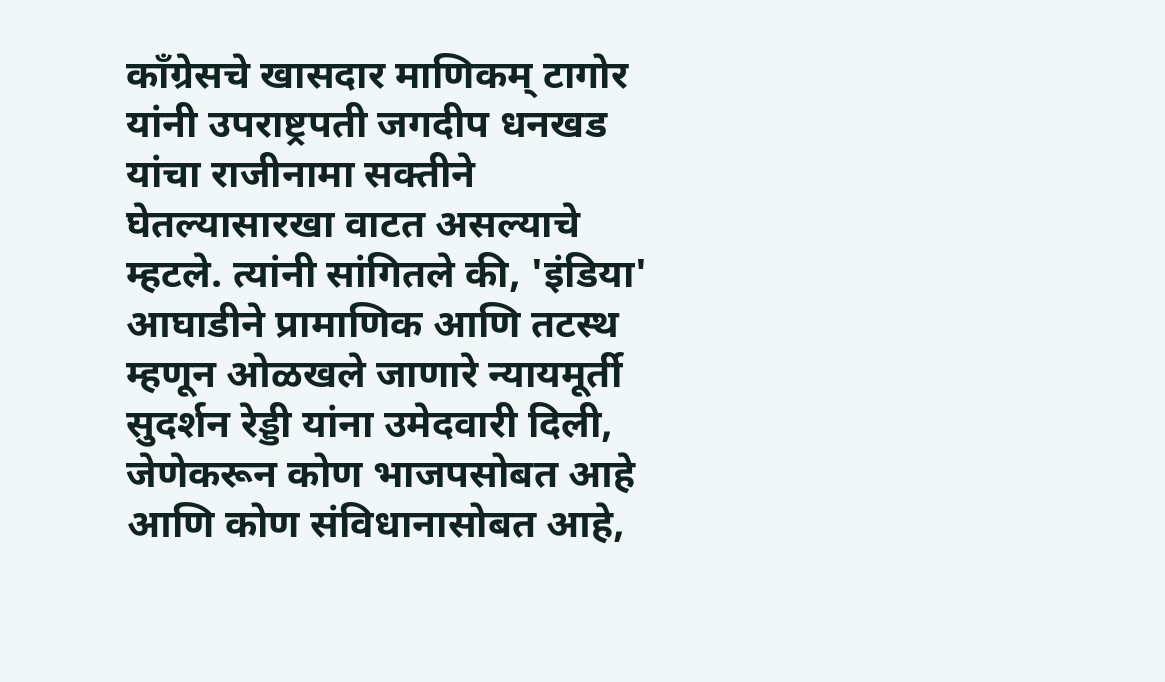काँग्रेसचे खासदार माणिकम् टागोर यांनी उपराष्ट्रपती जगदीप धनखड यांचा राजीनामा सक्तीने घेतल्यासारखा वाटत असल्याचे म्हटले. त्यांनी सांगितले की, 'इंडिया' आघाडीने प्रामाणिक आणि तटस्थ म्हणून ओळखले जाणारे न्यायमूर्ती सुदर्शन रेड्डी यांना उमेदवारी दिली, जेणेकरून कोण भाजपसोबत आहे आणि कोण संविधानासोबत आहे,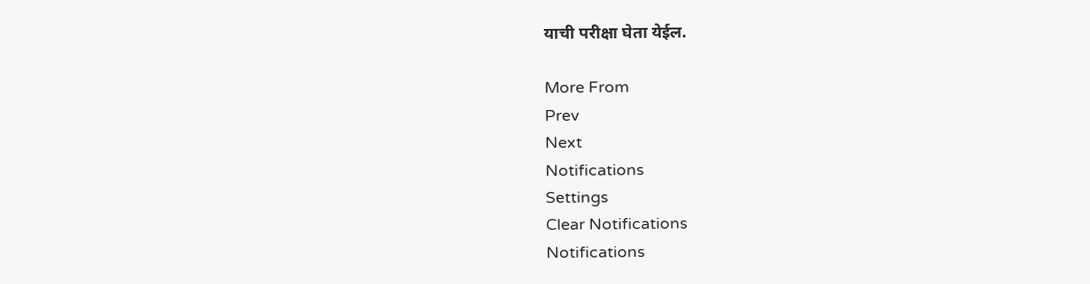याची परीक्षा घेता येईल.

More From
Prev
Next
Notifications
Settings
Clear Notifications
Notifications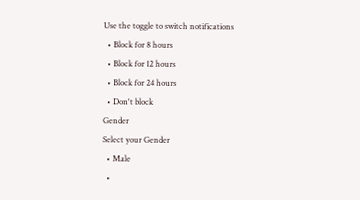Use the toggle to switch notifications
  • Block for 8 hours
  • Block for 12 hours
  • Block for 24 hours
  • Don't block
Gender
Select your Gender
  • Male
  •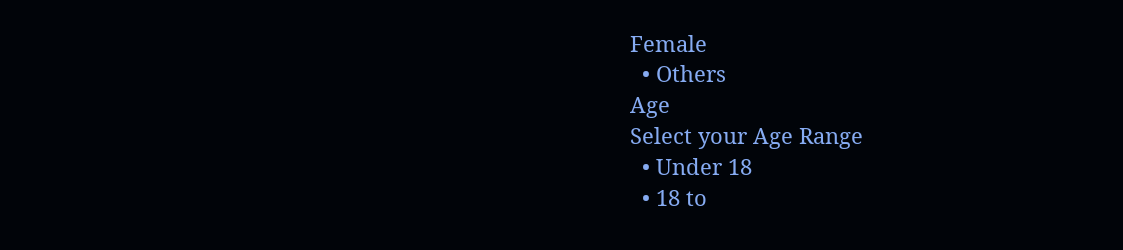Female
  • Others
Age
Select your Age Range
  • Under 18
  • 18 to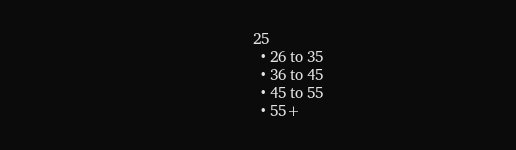25
  • 26 to 35
  • 36 to 45
  • 45 to 55
  • 55+